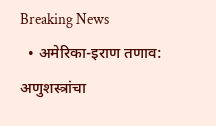Breaking News
  • अमेरिका-इराण तणाव: अणुशस्त्रांचा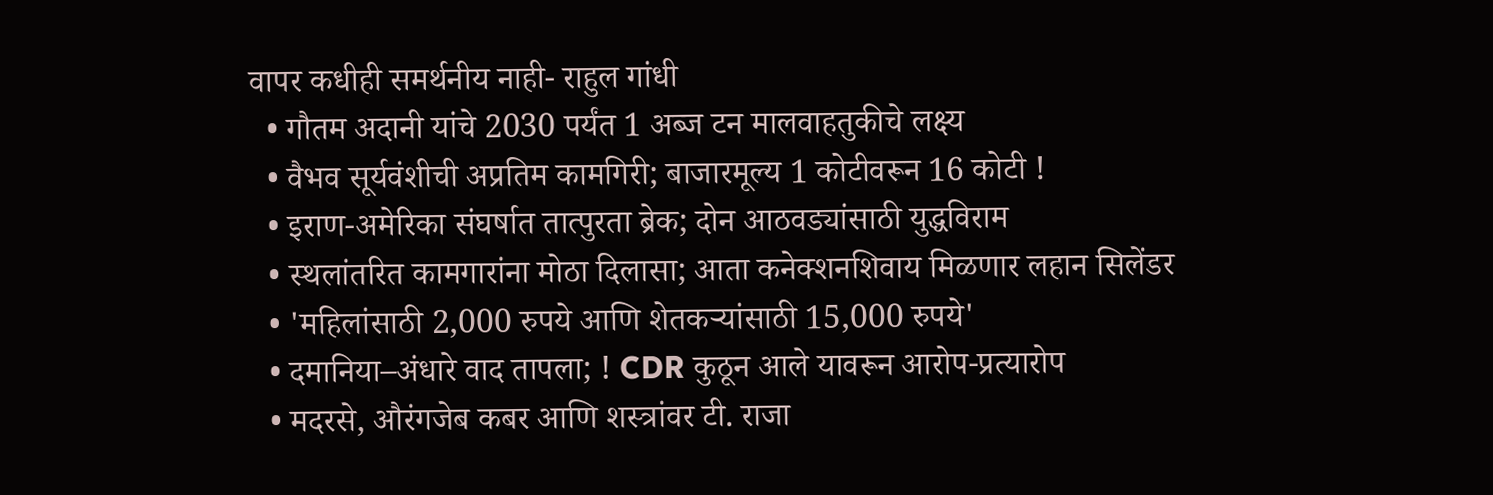वापर कधीही समर्थनीय नाही- राहुल गांधी
  • गौतम अदानी यांचे 2030 पर्यंत 1 अब्ज टन मालवाहतुकीचे लक्ष्य
  • वैभव सूर्यवंशीची अप्रतिम कामगिरी; बाजारमूल्य 1 कोटीवरून 16 कोटी !
  • इराण-अमेरिका संघर्षात तात्पुरता ब्रेक; दोन आठवड्यांसाठी युद्धविराम
  • स्थलांतरित कामगारांना मोठा दिलासा; आता कनेक्शनशिवाय मिळणार लहान सिलेंडर
  • 'महिलांसाठी 2,000 रुपये आणि शेतकऱ्यांसाठी 15,000 रुपये'
  • दमानिया–अंधारे वाद तापला; ! CDR कुठून आले यावरून आरोप-प्रत्यारोप
  • मदरसे, औरंगजेब कबर आणि शस्त्रांवर टी. राजा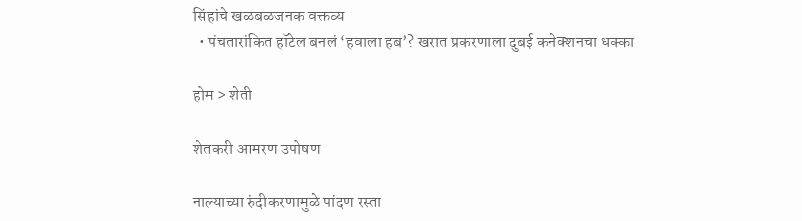सिंहांचे खळबळजनक वक्तव्य
  • पंचतारांकित हॉटेल बनलं ‘हवाला हब’? खरात प्रकरणाला दुबई कनेक्शनचा धक्का

होम > शेती

शेतकरी आमरण उपोषण

नाल्याच्या रुंदीकरणामुळे पांदण रस्ता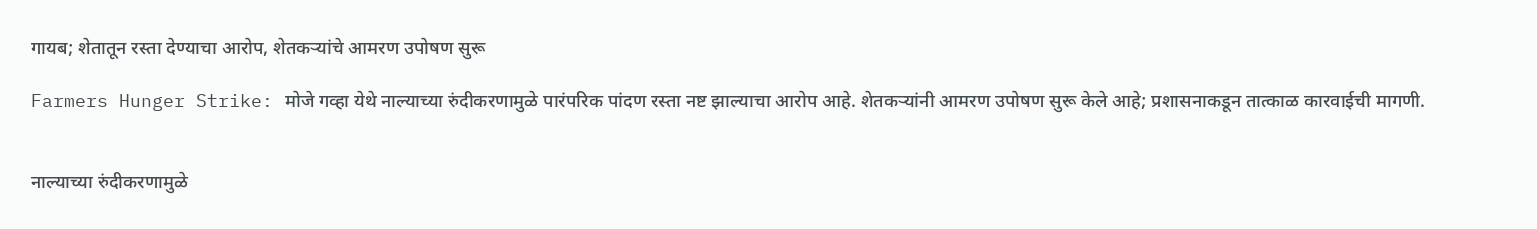गायब; शेतातून रस्ता देण्याचा आरोप, शेतकऱ्यांचे आमरण उपोषण सुरू

Farmers Hunger Strike: मोजे गव्हा येथे नाल्याच्या रुंदीकरणामुळे पारंपरिक पांदण रस्ता नष्ट झाल्याचा आरोप आहे. शेतकऱ्यांनी आमरण उपोषण सुरू केले आहे; प्रशासनाकडून तात्काळ कारवाईची मागणी.


नाल्याच्या रुंदीकरणामुळे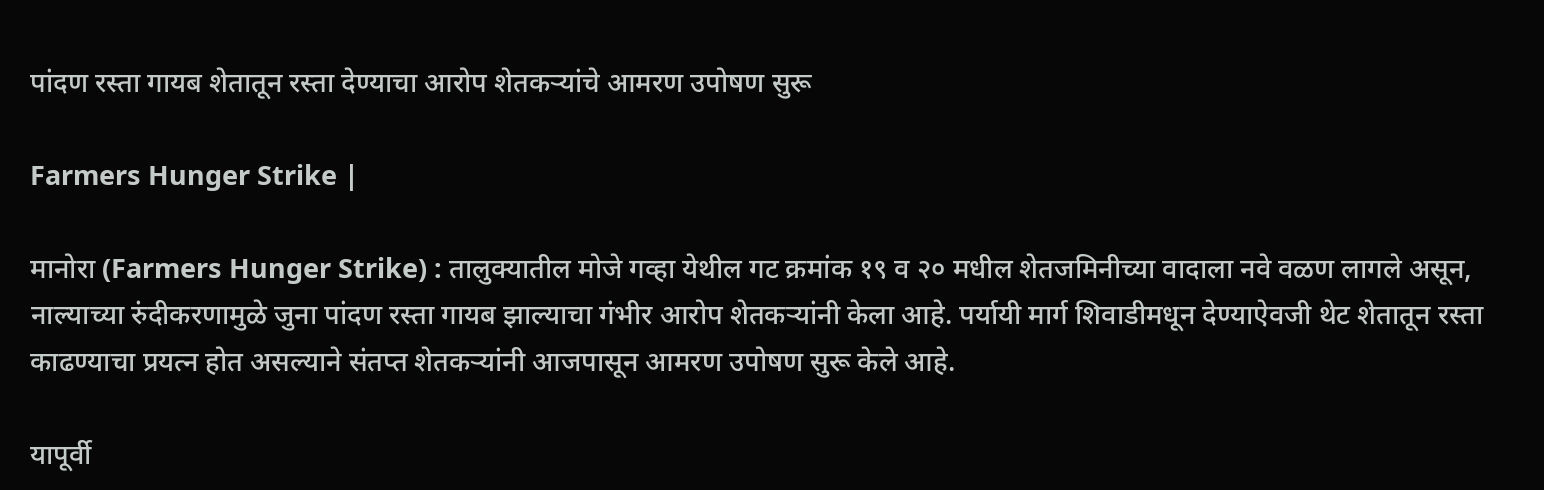पांदण रस्ता गायब शेतातून रस्ता देण्याचा आरोप शेतकऱ्यांचे आमरण उपोषण सुरू

Farmers Hunger Strike |

मानोरा (Farmers Hunger Strike) : तालुक्यातील मोजे गव्हा येथील गट क्रमांक १९ व २० मधील शेतजमिनीच्या वादाला नवे वळण लागले असून, नाल्याच्या रुंदीकरणामुळे जुना पांदण रस्ता गायब झाल्याचा गंभीर आरोप शेतकऱ्यांनी केला आहे. पर्यायी मार्ग शिवाडीमधून देण्याऐवजी थेट शेतातून रस्ता काढण्याचा प्रयत्न होत असल्याने संतप्त शेतकऱ्यांनी आजपासून आमरण उपोषण सुरू केले आहे.

यापूर्वी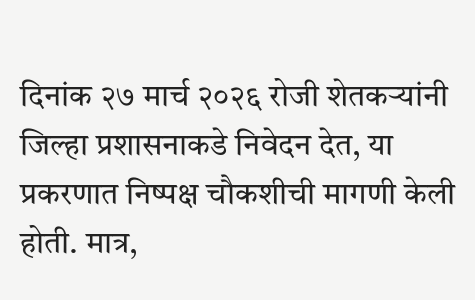दिनांक २७ मार्च २०२६ रोजी शेतकऱ्यांनी जिल्हा प्रशासनाकडे निवेदन देत, या प्रकरणात निष्पक्ष चौकशीची मागणी केली होती. मात्र,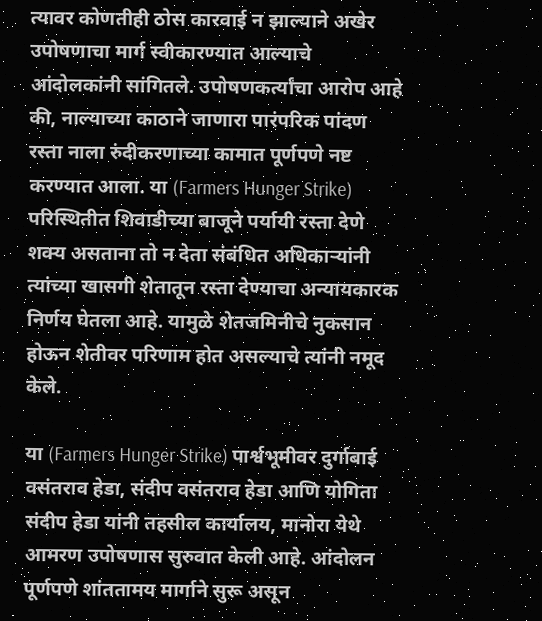त्यावर कोणतीही ठोस कारवाई न झाल्याने अखेर उपोषणाचा मार्ग स्वीकारण्यात आल्याचे आंदोलकांनी सांगितले. उपोषणकर्त्यांचा आरोप आहे की, नाल्याच्या काठाने जाणारा पारंपरिक पांदण रस्ता नाला रुंदीकरणाच्या कामात पूर्णपणे नष्ट करण्यात आला. या (Farmers Hunger Strike) परिस्थितीत शिवाडीच्या बाजूने पर्यायी रस्ता देणे शक्य असताना तो न देता संबंधित अधिकाऱ्यांनी त्यांच्या खासगी शेतातून रस्ता देण्याचा अन्यायकारक निर्णय घेतला आहे. यामुळे शेतजमिनीचे नुकसान होऊन शेतीवर परिणाम होत असल्याचे त्यांनी नमूद केले.

या (Farmers Hunger Strike) पार्श्वभूमीवर दुर्गाबाई वसंतराव हेडा, संदीप वसंतराव हेडा आणि योगिता संदीप हेडा यांनी तहसील कार्यालय, मानोरा येथे आमरण उपोषणास सुरुवात केली आहे. आंदोलन पूर्णपणे शांततामय मार्गाने सुरू असून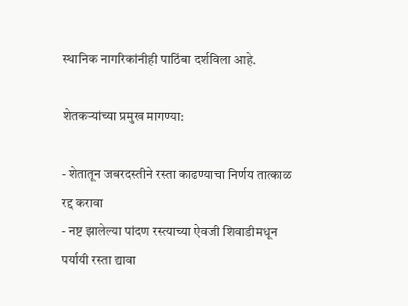स्थानिक नागरिकांनीही पाठिंबा दर्शविला आहे.

शेतकऱ्यांच्या प्रमुख मागण्या:

- शेतातून जबरदस्तीने रस्ता काढण्याचा निर्णय तात्काळ रद्द करावा
- नष्ट झालेल्या पांदण रस्त्याच्या ऐवजी शिवाडीमधून पर्यायी रस्ता द्यावा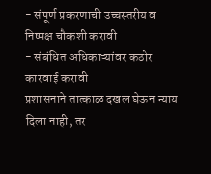- संपूर्ण प्रकरणाची उच्चस्तरीय व निष्पक्ष चौकशी करावी
- संबंधित अधिकाऱ्यांवर कठोर कारवाई करावी
प्रशासनाने तात्काळ दखल घेऊन न्याय दिला नाही, तर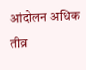आंदोलन अधिक तीव्र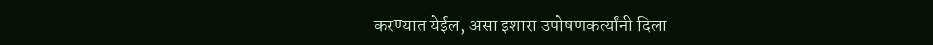करण्यात येईल, असा इशारा उपोषणकर्त्यांनी दिला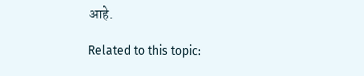आहे.

Related to this topic: